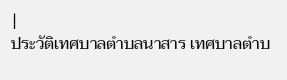|
ประวัติเทศบาลตำบลนาสาร เทศบาลตำบ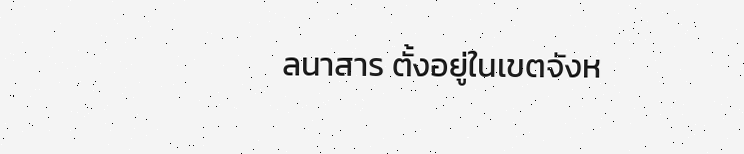ลนาสาร ตั้งอยู่ในเขตจังห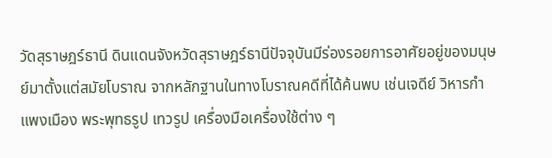วัดสุราษฎร์ธานี ดินแดนจังหวัดสุราษฎร์ธานีปัจจุบันมีร่องรอยการอาศัยอยู่ของมนุษย์มาตั้งแต่สมัยโบราณ จากหลักฐานในทางโบราณคดีที่ได้ค้นพบ เช่นเจดีย์ วิหารกำแพงเมือง พระพุทธรูป เทวรูป เครื่องมือเครื่องใช้ต่าง ๆ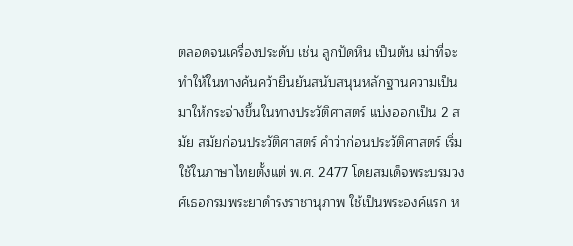ตลอดจนเครื่องประดับ เช่น ลูกปัดหิน เป็นต้น เม่าที่จะทำให้ในทางค้นคว้ายืนยันสนับสนุนหลักฐานความเป็นมาให้กระจ่างขึ้นในทางประวัติศาสตร์ แบ่งออกเป็น 2 สมัย สมัยก่อนประวัติศาสตร์ คำว่าก่อนประวัติศาสตร์ เริ่มใช้ในภาษาไทยตั้งแต่ พ.ศ. 2477 โดยสมเด็จพระบรมวงศ์เธอกรมพระยาดำรงราชานุภาพ ใช้เป็นพระองค์แรก ห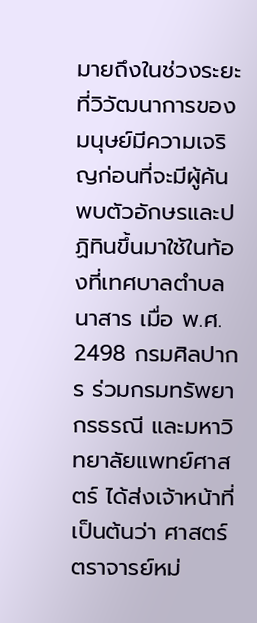มายถึงในช่วงระยะที่วิวัฒนาการของมนุษย์มีความเจริญก่อนที่จะมีผู้ค้นพบตัวอักษรและปฏิทินขึ้นมาใช้ในท้องที่เทศบาลตำบลนาสาร เมื่อ พ.ศ. 2498 กรมศิลปากร ร่วมกรมทรัพยากรธรณี และมหาวิทยาลัยแพทย์ศาสตร์ ได้ส่งเจ้าหน้าที่เป็นต้นว่า ศาสตร์ตราจารย์หม่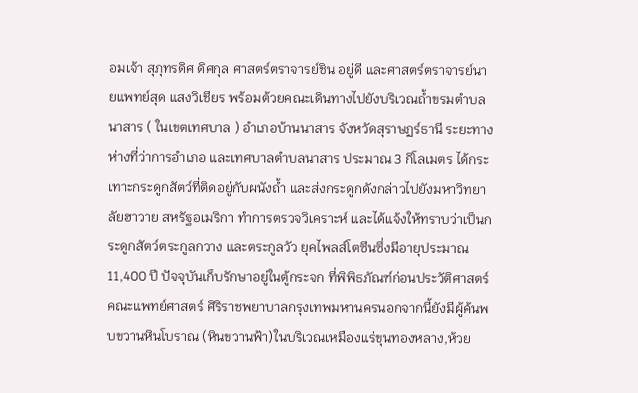อมเจ้า สุภุทรดิศ ดิศกุล ศาสตร์ตราจารย์ชิน อยู่ดี และศาสตร์ตราจารย์นายแพทย์สุด แสงวิเชียร พร้อมต้วยคณะเดินทางไปยังบริเวณถ้ำขรมตำบลนาสาร ( ในเขตเทศบาล ) อำเภอบ้านนาสาร จังหวัดสุราษฏร์ธานี ระยะทางห่างที่ว่าการอำเภอ และเทศบาลตำบลนาสาร ประมาณ 3 กิโลเมตร ได้กระเทาะกระดูกสัตว์ที่ติดอยู่กับผนังถ้ำ และส่งกระดูกดังกล่าวไปยังมหาวิทยาลัยฮาวาย สหรัฐอเมริกา ทำการตรวจวิเคราะห์ และได้แจ้งให้ทราบว่าเป็นกระดูกสัตว์ตระกูลกวาง และตระกูลวัว ยุคไพลส์โตซีนซึ่งมีอายุประมาณ 11,400 ปี ปัจจุบันเก็บรักษาอยู่ในตู้กระจก ที่พิพิธภัณฑ์ก่อนประวัติศาสตร์ คณะแพทย์ศาสตร์ ศิริราชพยาบาลกรุงเทพมหานครนอกจากนี้ยังมีผู้ค้นพบขวานหินโบราณ (หินขวานฟ้า)ในบริเวณเหมืองแร่ขุนทองหลาง,ห้วย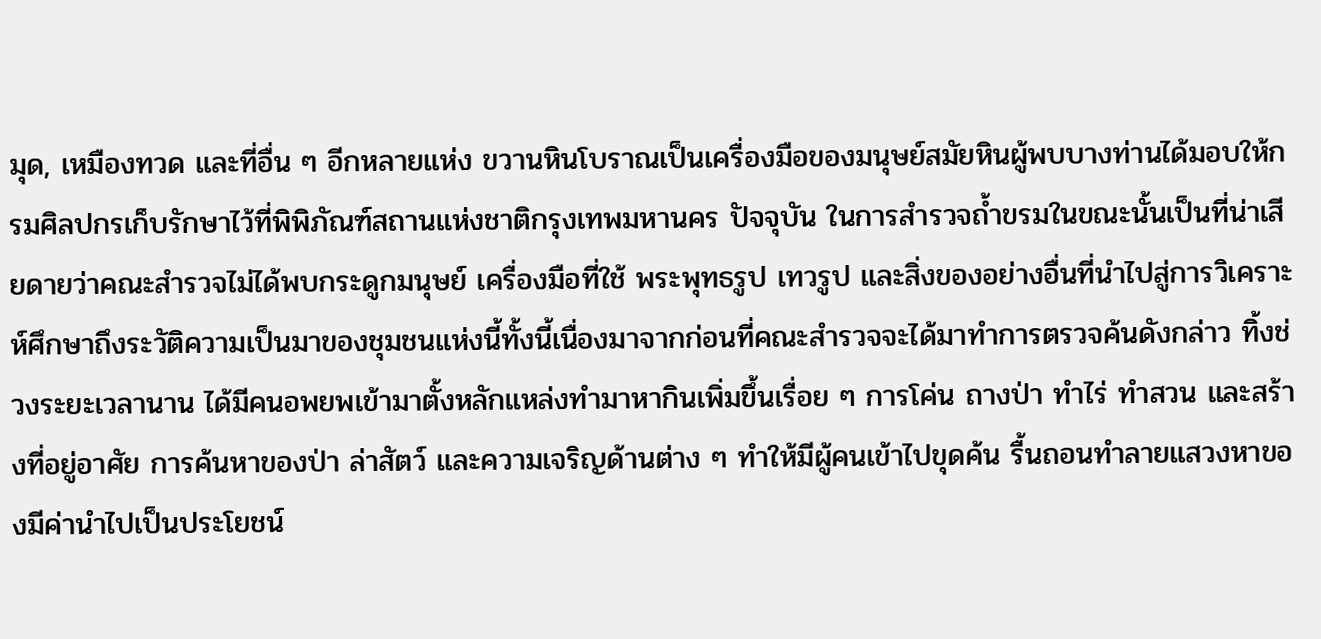มุด, เหมืองทวด และที่อื่น ๆ อีกหลายแห่ง ขวานหินโบราณเป็นเครื่องมือของมนุษย์สมัยหินผู้พบบางท่านได้มอบให้กรมศิลปกรเก็บรักษาไว้ที่พิพิภัณฑ์สถานแห่งชาติกรุงเทพมหานคร ปัจจุบัน ในการสำรวจถ้ำขรมในขณะนั้นเป็นที่น่าเสียดายว่าคณะสำรวจไม่ได้พบกระดูกมนุษย์ เครื่องมือที่ใช้ พระพุทธรูป เทวรูป และสิ่งของอย่างอื่นที่นำไปสู่การวิเคราะห์ศึกษาถึงระวัติความเป็นมาของชุมชนแห่งนี้ทั้งนี้เนื่องมาจากก่อนที่คณะสำรวจจะได้มาทำการตรวจค้นดังกล่าว ทิ้งช่วงระยะเวลานาน ได้มีคนอพยพเข้ามาตั้งหลักแหล่งทำมาหากินเพิ่มขึ้นเรื่อย ๆ การโค่น ถางป่า ทำไร่ ทำสวน และสร้างที่อยู่อาศัย การค้นหาของป่า ล่าสัตว์ และความเจริญด้านต่าง ๆ ทำให้มีผู้คนเข้าไปขุดค้น รื้นถอนทำลายแสวงหาของมีค่านำไปเป็นประโยชน์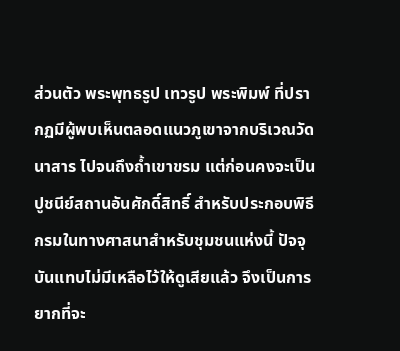ส่วนตัว พระพุทธรูป เทวรูป พระพิมพ์ ที่ปรากฏมีผู้พบเห็นตลอดแนวภูเขาจากบริเวณวัดนาสาร ไปจนถึงถ้ำเขาขรม แต่ก่อนคงจะเป็นปูชนีย์สถานอันศักดิ์สิทธิ์ สำหรับประกอบพิธีกรมในทางศาสนาสำหรับชุมชนแห่งนี้ ปัจจุบันแทบไม่มีเหลือไว้ให้ดูเสียแล้ว จึงเป็นการยากที่จะ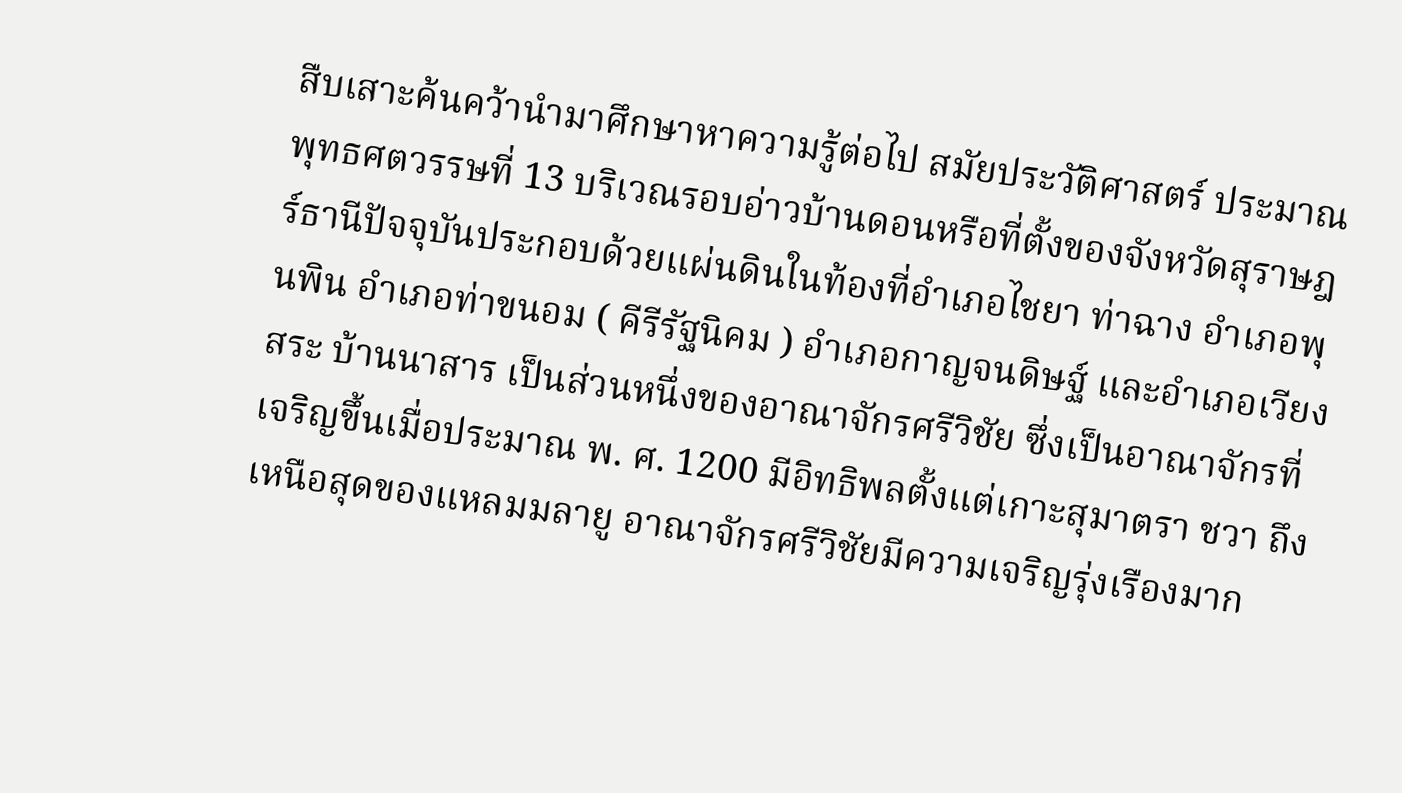สืบเสาะค้นคว้านำมาศึกษาหาความรู้ต่อไป สมัยประวัติศาสตร์ ประมาณพุทธศตวรรษที่ 13 บริเวณรอบอ่าวบ้านดอนหรือที่ตั้งของจังหวัดสุราษฎร์ธานีปัจจุบันประกอบด้วยแผ่นดินในท้องที่อำเภอไชยา ท่าฉาง อำเภอพุนพิน อำเภอท่าขนอม ( คีรีรัฐนิคม ) อำเภอกาญจนดิษฐ์ และอำเภอเวียงสระ บ้านนาสาร เป็นส่วนหนึ่งของอาณาจักรศรีวิชัย ซึ่งเป็นอาณาจักรที่เจริญขึ้นเมื่อประมาณ พ. ศ. 1200 มีอิทธิพลตั้งแต่เกาะสุมาตรา ชวา ถึงเหนือสุดของแหลมมลายู อาณาจักรศรีวิชัยมีความเจริญรุ่งเรืองมาก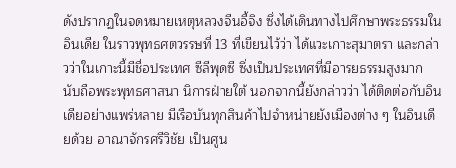ดังปรากฏในจดหมายเหตุหลวงจีนอี้จิง ซึ่งได้เดินทางไปศึกษาพระธรรมในอินเดีย ในราวพุทธศตวรรษที่ 13 ที่เขียนไว้ว่า ได้แวะเกาะสุมาตรา และกล่าวว่าในเกาะนี้มีชื่อประเทศ ซีลีพุดซี ซึ่งเป็นประเทศที่มีอารยธรรมสูงมาก นับถือพระพุทธศาสนา นิการฝ่ายใต้ นอกจากนี้ยังกล่าวว่า ได้ติดต่อกับอินเดียอย่างแพร่หลาย มีเรือบันทุกสินค้าไปจำหน่ายยังเมืองต่าง ๆ ในอินเดียด้วย อาณาจักรศรีวิชัย เป็นศูน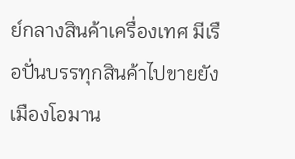ย์กลางสินค้าเครื่องเทศ มีเรือปั่นบรรทุกสินค้าไปขายยังเมืองโอมาน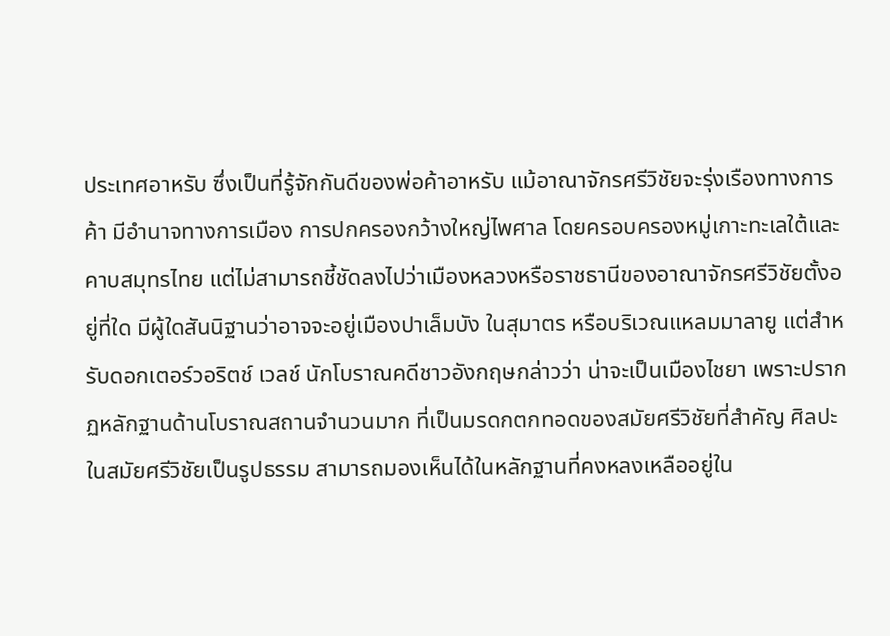ประเทศอาหรับ ซึ่งเป็นที่รู้จักกันดีของพ่อค้าอาหรับ แม้อาณาจักรศรีวิชัยจะรุ่งเรืองทางการค้า มีอำนาจทางการเมือง การปกครองกว้างใหญ่ไพศาล โดยครอบครองหมู่เกาะทะเลใต้และคาบสมุทรไทย แต่ไม่สามารถชี้ชัดลงไปว่าเมืองหลวงหรือราชธานีของอาณาจักรศรีวิชัยตั้งอยู่ที่ใด มีผู้ใดสันนิฐานว่าอาจจะอยู่เมืองปาเล็มบัง ในสุมาตร หรือบริเวณแหลมมาลายู แต่สำหรับดอกเตอร์วอริตช์ เวลช์ นักโบราณคดีชาวอังกฤษกล่าวว่า น่าจะเป็นเมืองไชยา เพราะปรากฏหลักฐานด้านโบราณสถานจำนวนมาก ที่เป็นมรดกตกทอดของสมัยศรีวิชัยที่สำคัญ ศิลปะในสมัยศรีวิชัยเป็นรูปธรรม สามารถมองเห็นได้ในหลักฐานที่คงหลงเหลืออยู่ใน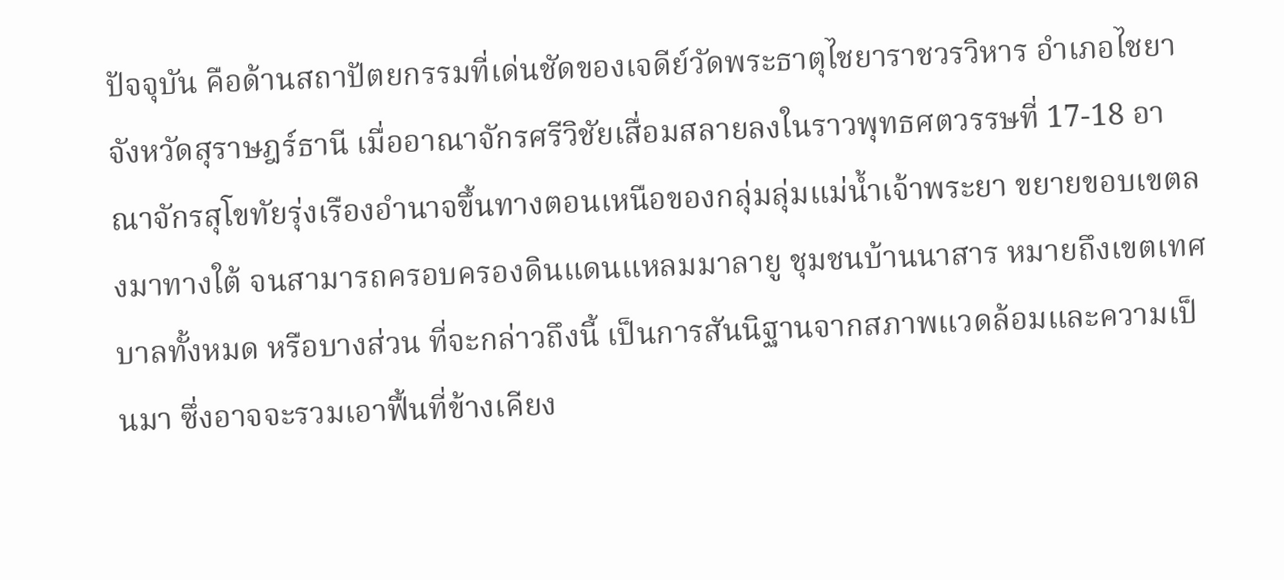ปัจจุบัน คือด้านสถาปัตยกรรมที่เด่นชัดของเจดีย์วัดพระธาตุไชยาราชวรวิหาร อำเภอไชยา จังหวัดสุราษฎร์ธานี เมื่ออาณาจักรศรีวิชัยเสื่อมสลายลงในราวพุทธศตวรรษที่ 17-18 อาณาจักรสุโขทัยรุ่งเรืองอำนาจขึ้นทางตอนเหนือของกลุ่มลุ่มแม่น้ำเจ้าพระยา ขยายขอบเขตลงมาทางใต้ จนสามารถครอบครองดินแดนแหลมมาลายู ชุมชนบ้านนาสาร หมายถึงเขตเทศบาลทั้งหมด หรือบางส่วน ที่จะกล่าวถึงนี้ เป็นการสันนิฐานจากสภาพแวดล้อมและความเป็นมา ซึ่งอาจจะรวมเอาฟื้นที่ข้างเคียง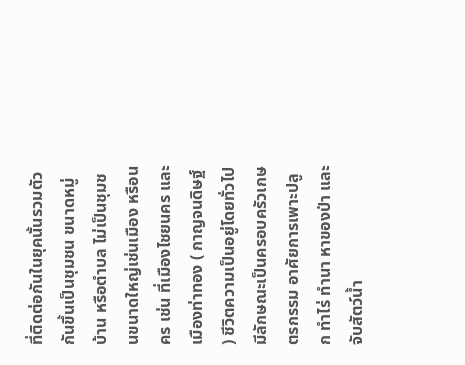ที่ติดต่อกันในยุคนั้นรวมตัวกันขึ้นเป็นชุมชน ขนาดหมู่บ้าน หรือตำบล ไม่เป็นชุมชนขนาดใหญ่เช่นเมือง หรือนคร เช่น ที่เมืองไชยนคร และเมืองท่าทอง ( กาญจนดิษฐ์ ) ชีวิตความเป็นอยู่โดยทั่วไปมีลักษณะเป็นครอบครัวเกษตรกรรม อาศัยการเพาะปลูก ทำไร่ ทำนา หาของป่า และจับสัตว์น้ำ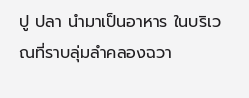ปู ปลา นำมาเป็นอาหาร ในบริเวณที่ราบลุ่มลำคลองฉวา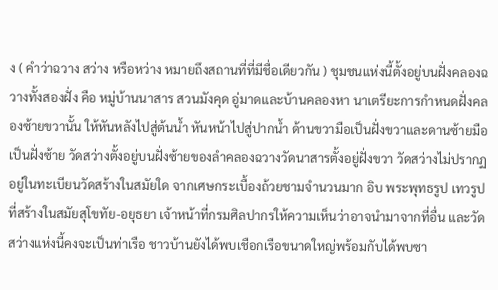ง ( คำว่าฉวาง สว่าง หรือหว่าง หมายถึงสถานที่ที่มีชื่อเดียวกัน ) ชุมชนแห่งนี้ตั้งอยู่บนฝั่งคลองฉวางทั้งสองฝั่ง คือ หมู่บ้านนาสาร สวนมังคุด อู่มาดและบ้านคลองหา นาเตรียะการกำหนดฝั่งคลองซ้ายขวานั้น ให้หันหลังไปสู่ต้นน้ำ หันหน้าไปสู่ปากน้ำ ด้านขวามือเป็นฝั่งขวาและดานซ้ายมือเป็นฝั่งซ้าย วัดสว่างตั้งอยู่บนฝั่งซ้ายของลำคลองฉวางวัดนาสารตั้งอยู่ฝั่งขวา วัดสว่างไม่ปรากฏอยู่ในทะเบียนวัดสร้างในสมัยใด จากเศษกระเบื้องถ้วยชามจำนวนมาก อิบ พระพุทธรูป เทวรูป ที่สร้างในสมัยสุโขทัย-อยุธยา เจ้าหน้าที่กรมศิลปากรให้ความเห็นว่าอาจนำมาจากที่อื่น และวัดสว่างแห่งนี้คงจะเป็นท่าเรือ ชาวบ้านยังได้พบเชือกเรือขนาดใหญ่พร้อมกับได้พบซา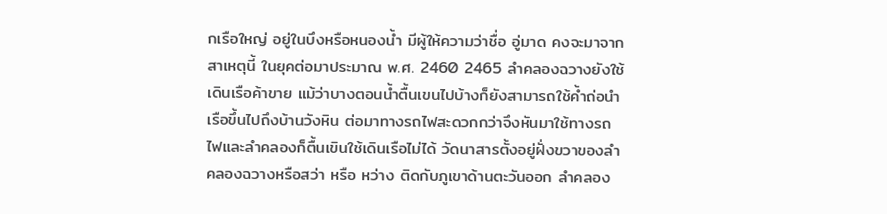กเรือใหญ่ อยู่ในบึงหรือหนองน้ำ มีผู้ให้ความว่าชื่อ อู่มาด คงจะมาจากสาเหตุนี้ ในยุคต่อมาประมาณ พ.ศ. 2460 2465 ลำคลองฉวางยังใช้เดินเรือค้าขาย แม้ว่าบางตอนน้ำตื้นเขนไปบ้างก็ยังสามารถใช้ค้ำถ่อนำเรือขึ้นไปถึงบ้านวังหิน ต่อมาทางรถไฟสะดวกกว่าจึงหันมาใช้ทางรถไฟและลำคลองก็ตื้นเขินใช้เดินเรือไม่ได้ วัดนาสารตั้งอยู่ฝั่งขวาของลำคลองฉวางหรือสว่า หรือ หว่าง ติดกับภูเขาด้านตะวันออก ลำคลอง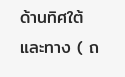ด้านทิศใต้และทาง ( ถ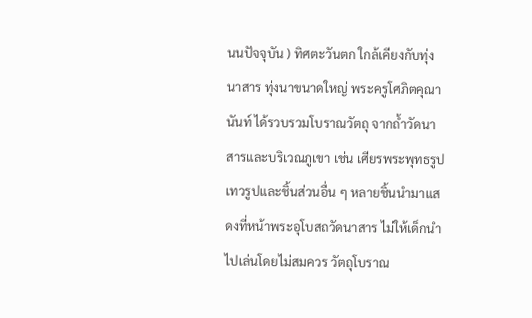นนปัจจุบัน ) ทิศตะวันตก ใกล้เคียงกับทุ่งนาสาร ทุ่งนาขนาดใหญ่ พระครูโศภิตคุณานันท์ ได้รวบรวมโบราณวัตถุ จากถ้ำวัดนาสารและบริเวณภูเขา เช่น เศียรพระพุทธรูปเทวรูปและชิ้นส่วนอื่น ๆ หลายชิ้นนำมาแสดงที่หน้าพระอุโบสถวัดนาสาร ไม่ให้เด็กนำไปเล่นโดยไม่สมควร วัตถุโบราณ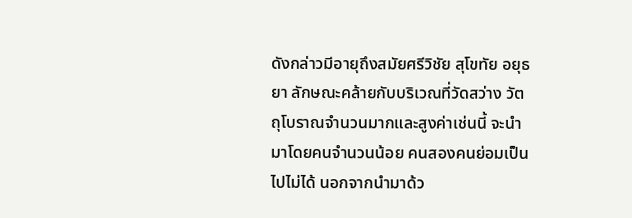ดังกล่าวมีอายุถึงสมัยศรีวิชัย สุโขทัย อยุธยา ลักษณะคล้ายกับบริเวณที่วัดสว่าง วัตถุโบราณจำนวนมากและสูงค่าเช่นนี้ จะนำมาโดยคนจำนวนน้อย คนสองคนย่อมเป็นไปไม่ได้ นอกจากนำมาด้ว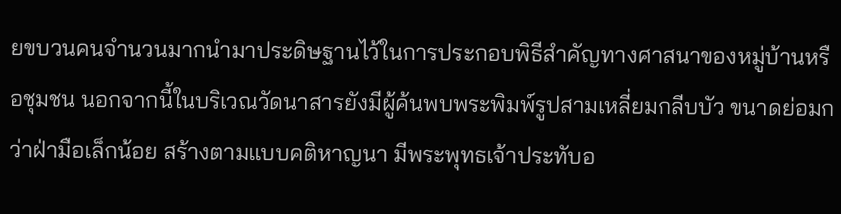ยขบวนคนจำนวนมากนำมาประดิษฐานไว้ในการประกอบพิธีสำคัญทางศาสนาของหมู่บ้านหรือชุมชน นอกจากนี้ในบริเวณวัดนาสารยังมีผู้ค้นพบพระพิมพ์รูปสามเหลี่ยมกลีบบัว ขนาดย่อมกว่าฝ่ามือเล็กน้อย สร้างตามแบบคติหาญนา มีพระพุทธเจ้าประทับอ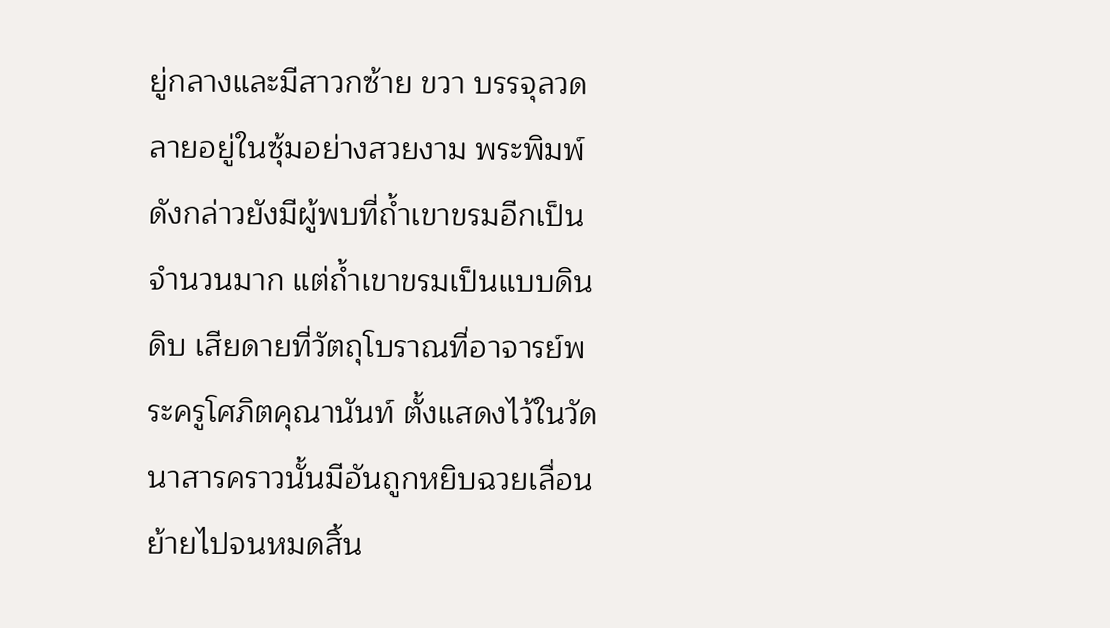ยู่กลางและมีสาวกซ้าย ขวา บรรจุลวดลายอยู่ในซุ้มอย่างสวยงาม พระพิมพ์ดังกล่าวยังมีผู้พบที่ถ้ำเขาขรมอีกเป็นจำนวนมาก แต่ถ้ำเขาขรมเป็นแบบดินดิบ เสียดายที่วัตถุโบราณที่อาจารย์พระครูโศภิตคุณานันท์ ตั้งแสดงไว้ในวัดนาสารคราวนั้นมีอันถูกหยิบฉวยเลื่อนย้ายไปจนหมดสิ้น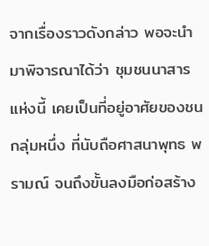จากเรื่องราวดังกล่าว พอจะนำมาพิจารณาได้ว่า ชุมชนนาสารแห่งนี้ เคยเป็นที่อยู่อาศัยของชนกลุ่มหนึ่ง ที่นับถือศาสนาพุทธ พรามณ์ จนถึงขั้นลงมือก่อสร้าง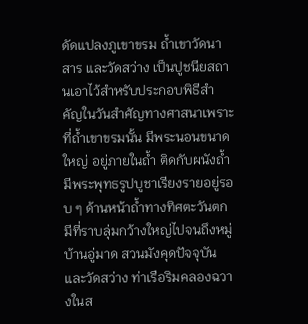ดัดแปลงภูเขาขรม ถ้ำเขาวัดนาสาร และวัดสว่าง เป็นปูชนียสถานเอาไว้สำหรับประกอบพิธีสำคัญในวันสำศัญทางศาสนาเพราะที่ถ้ำเขาขรมนั้น มีพระนอนขนาดใหญ่ อยู่ภายในถ้ำ ติดกับผนังถ้ำ มีพระพุทธรูปบูชาเรียงรายอยู่รอบ ๆ ด้านหน้าถ้ำทางทิศตะวันตก มีที่ราบลุ่มกว้างใหญ่ไปจนถึงหมู่บ้านอู่มาด สวนมังคุดปัจจุบัน และวัดสว่าง ท่าเรือริมคลองฉวางในส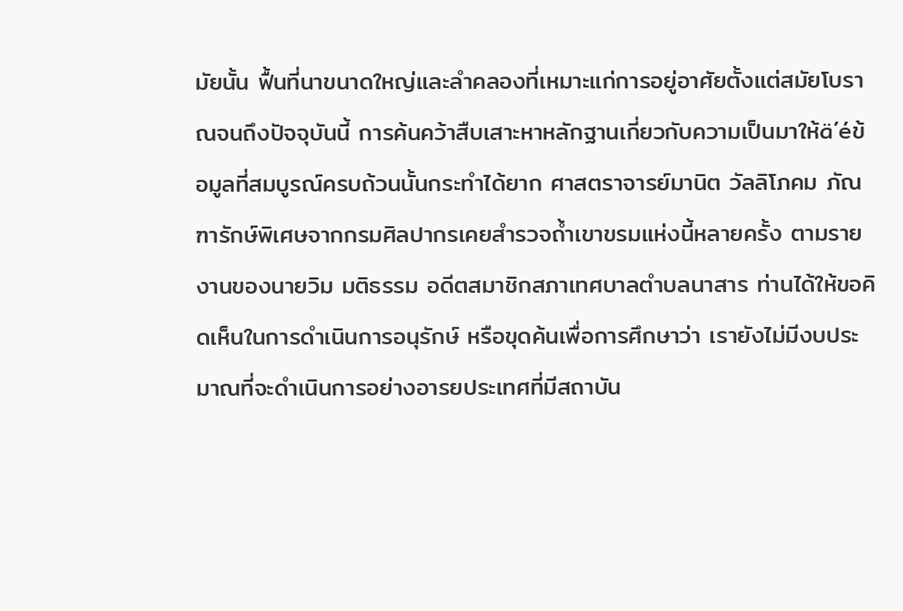มัยนั้น ฟื้นที่นาขนาดใหญ่และลำคลองที่เหมาะแก่การอยู่อาศัยตั้งแต่สมัยโบราณจนถึงปัจจุบันนี้ การค้นคว้าสืบเสาะหาหลักฐานเกี่ยวกับความเป็นมาให้ä´éข้อมูลที่สมบูรณ์ครบถ้วนนั้นกระทำได้ยาก ศาสตราจารย์มานิต วัลลิโภคม ภัณฑารักษ์พิเศษจากกรมศิลปากรเคยสำรวจถ้ำเขาขรมแห่งนี้หลายครั้ง ตามรายงานของนายวิม มติธรรม อดีตสมาชิกสภาเทศบาลตำบลนาสาร ท่านได้ให้ขอคิดเห็นในการดำเนินการอนุรักษ์ หรือขุดค้นเพื่อการศึกษาว่า เรายังไม่มีงบประมาณที่จะดำเนินการอย่างอารยประเทศที่มีสถาบัน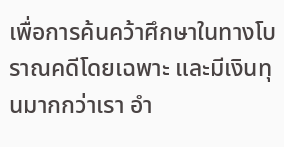เพื่อการค้นคว้าศึกษาในทางโบราณคดีโดยเฉพาะ และมีเงินทุนมากกว่าเรา อำ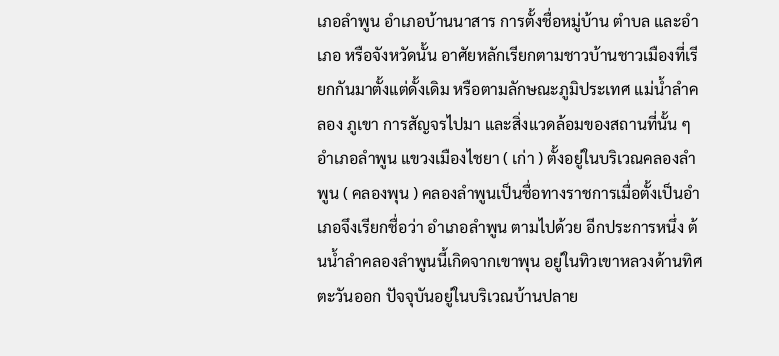เภอลำพูน อำเภอบ้านนาสาร การตั้งชื่อหมู่บ้าน ตำบล และอำเภอ หรือจังหวัดนั้น อาศัยหลักเรียกตามชาวบ้านชาวเมืองที่เรียกกันมาตั้งแต่ดั้งเดิม หรือตามลักษณะภูมิประเทศ แม่น้ำลำคลอง ภูเขา การสัญจรไปมา และสิ่งแวดล้อมของสถานที่นั้น ๆ อำเภอลำพูน แขวงเมืองไชยา ( เก่า ) ตั้งอยู่ในบริเวณคลองลำพูน ( คลองพุน ) คลองลำพูนเป็นชื่อทางราชการเมื่อตั้งเป็นอำเภอจึงเรียกชื่อว่า อำเภอลำพูน ตามไปด้วย อีกประการหนึ่ง ต้นน้ำลำคลองลำพูนนี้เกิดจากเขาพุน อยู่ในทิวเขาหลวงด้านทิศตะวันออก ปัจจุบันอยู่ในบริเวณบ้านปลาย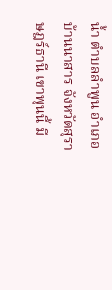น้ำ ตำบลลำพูน อำเภอบ้านนาสาร จังหวัดสุราษฎร์ธานี เขาพุนนี้ มี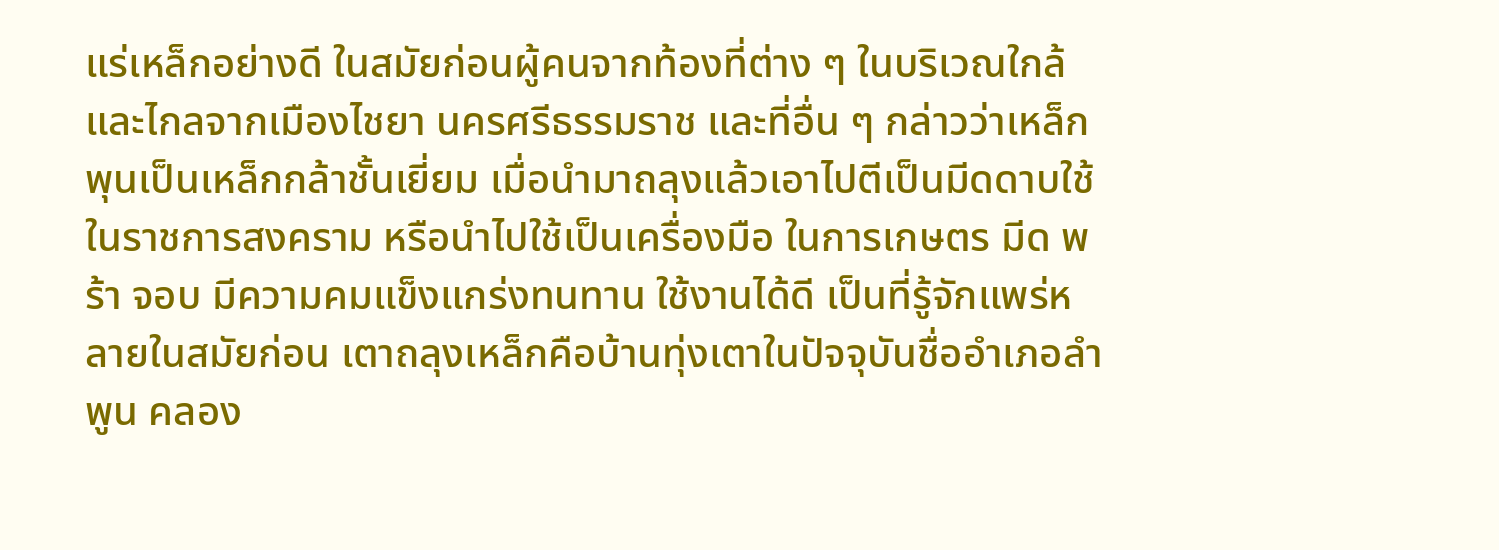แร่เหล็กอย่างดี ในสมัยก่อนผู้คนจากท้องที่ต่าง ๆ ในบริเวณใกล้และไกลจากเมืองไชยา นครศรีธรรมราช และที่อื่น ๆ กล่าวว่าเหล็กพุนเป็นเหล็กกล้าชั้นเยี่ยม เมื่อนำมาถลุงแล้วเอาไปตีเป็นมีดดาบใช้ในราชการสงคราม หรือนำไปใช้เป็นเครื่องมือ ในการเกษตร มีด พร้า จอบ มีความคมแข็งแกร่งทนทาน ใช้งานได้ดี เป็นที่รู้จักแพร่หลายในสมัยก่อน เตาถลุงเหล็กคือบ้านทุ่งเตาในปัจจุบันชื่ออำเภอลำพูน คลอง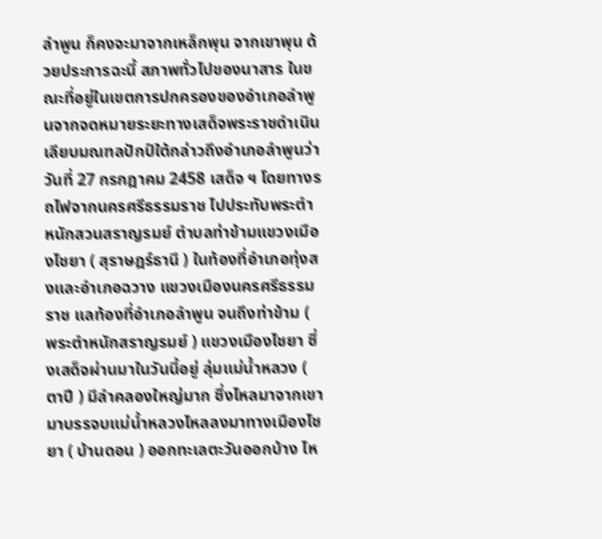ลำพูน ก็คงจะมาจากเหล็กพุน จากเขาพุน ด้วยประการฉะนี้ สภาพทั่วไปของนาสาร ในขณะที่อยู่ในเขตการปกครองของอำเภอลำพูนจากจดหมายระยะทางเสด็จพระราชดำเนินเลียบมณฑลปักป์ใต้กล่าวถึงอำเภอลำพูนว่าวันที่ 27 กรกฎาคม 2458 เสด็จ ฯ โดยทางรถไฟจากนครศรีธรรมราช ไปประทับพระตำหนักสวนสราญรมย์ ตำบลท่าข้ามแขวงเมืองไชยา ( สุราษฎร์ธานี ) ในท้องที่อำเภอทุ่งสงและอำเภอฉวาง แขวงเมืองนครศรีธรรมราช แลท้องที่อำเภอลำพูน จนถึงท่าข้าม ( พระตำหนักสราญรมย์ ) แขวงเมืองไชยา ซึ่งเสด็จผ่านมาในวันนี้อยู่ ลุ่มแม่น้ำหลวง ( ตาปี ) มีลำคลองใหญ่มาก ซึ่งไหลมาจากเขา มาบรรจบแม่น้ำหลวงไหลลงมาทางเมืองไชยา ( บ้านดอน ) ออกทะเลตะวันออกบ้าง ไห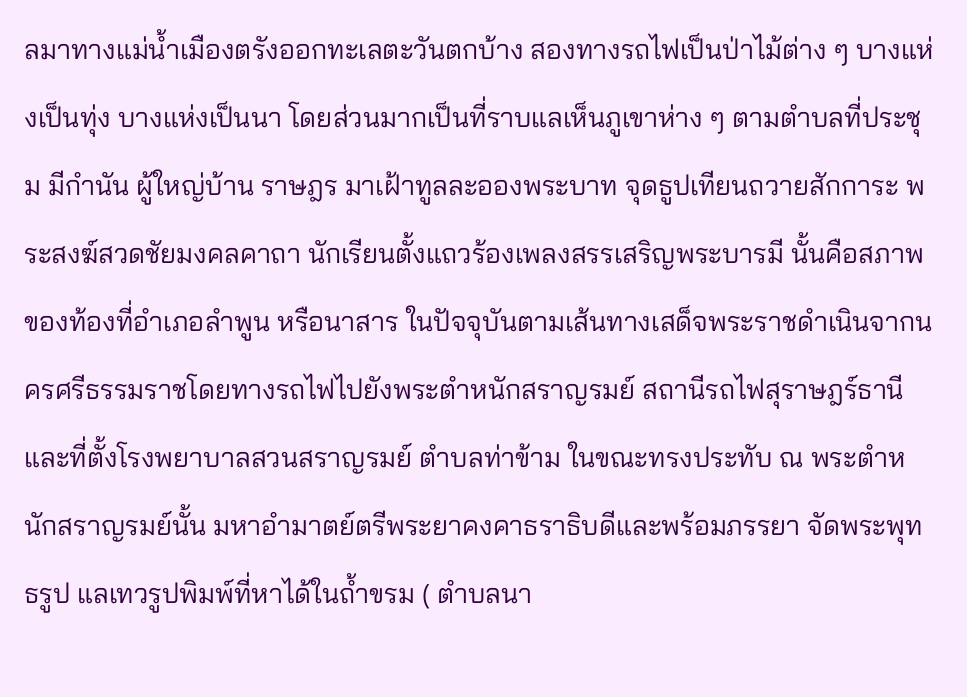ลมาทางแม่น้ำเมืองตรังออกทะเลตะวันตกบ้าง สองทางรถไฟเป็นป่าไม้ต่าง ๆ บางแห่งเป็นทุ่ง บางแห่งเป็นนา โดยส่วนมากเป็นที่ราบแลเห็นภูเขาห่าง ๆ ตามตำบลที่ประชุม มีกำนัน ผู้ใหญ่บ้าน ราษฎร มาเฝ้าทูลละอองพระบาท จุดธูปเทียนถวายสักการะ พระสงฆ์สวดชัยมงคลคาถา นักเรียนตั้งแถวร้องเพลงสรรเสริญพระบารมี นั้นคือสภาพของท้องที่อำเภอลำพูน หรือนาสาร ในปัจจุบันตามเส้นทางเสด็จพระราชดำเนินจากนครศรีธรรมราชโดยทางรถไฟไปยังพระตำหนักสราญรมย์ สถานีรถไฟสุราษฎร์ธานี และที่ตั้งโรงพยาบาลสวนสราญรมย์ ตำบลท่าข้าม ในขณะทรงประทับ ณ พระตำหนักสราญรมย์นั้น มหาอำมาตย์ตรีพระยาคงคาธราธิบดีและพร้อมภรรยา จัดพระพุทธรูป แลเทวรูปพิมพ์ที่หาได้ในถ้ำขรม ( ตำบลนา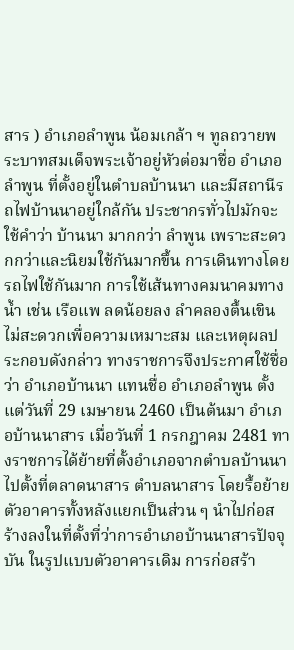สาร ) อำเภอลำพูน น้อมเกล้า ฯ ทูลถวายพระบาทสมเด็จพระเจ้าอยู่หัวต่อมาชื่อ อำเภอลำพูน ที่ตั้งอยู่ในตำบลบ้านนา และมีสถานีรถไฟบ้านนาอยู่ใกล้กัน ประชากรทั่วไปมักจะใช้คำว่า บ้านนา มากกว่า ลำพูน เพราะสะดวกกว่าและนิยมใช้กันมากขึ้น การเดินทางโดยรถไฟใช้กันมาก การใช้เส้นทางคมนาคมทางน้ำ เช่น เรือแพ ลดน้อยลง ลำคลองตื้นเขินไม่สะดวกเพื่อความเหมาะสม และเหตุผลประกอบดังกล่าว ทางราชการจึงประกาศใช้ชื่อว่า อำเภอบ้านนา แทนชื่อ อำเภอลำพูน ตั้งแต่วันที่ 29 เมษายน 2460 เป็นต้นมา อำเภอบ้านนาสาร เมื่อวันที่ 1 กรกฎาคม 2481 ทางราชการได้ย้ายที่ตั้งอำเภอจากตำบลบ้านนา ไปตั้งที่ตลาดนาสาร ตำบลนาสาร โดยรื้อย้ายตัวอาคารทั้งหลังแยกเป็นส่วน ๆ นำไปก่อสร้างลงในที่ตั้งที่ว่าการอำเภอบ้านนาสารปัจจุบัน ในรูปแบบตัวอาคารเดิม การก่อสร้า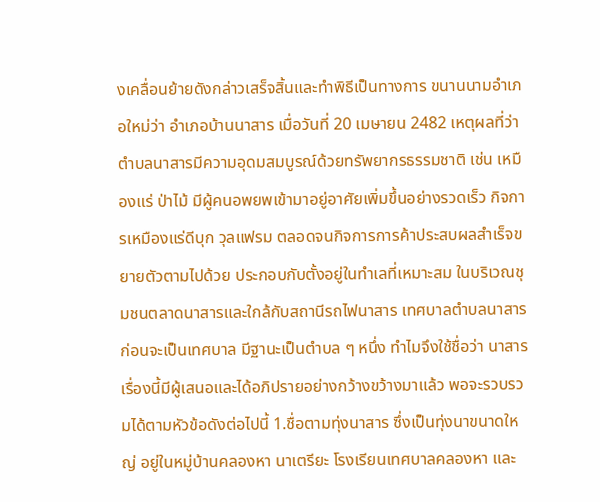งเคลื่อนย้ายดังกล่าวเสร็จสิ้นและทำพิธีเป็นทางการ ขนานนามอำเภอใหม่ว่า อำเภอบ้านนาสาร เมื่อวันที่ 20 เมษายน 2482 เหตุผลที่ว่า ตำบลนาสารมีความอุดมสมบูรณ์ด้วยทรัพยากรธรรมชาติ เช่น เหมืองแร่ ป่าไม้ มีผู้คนอพยพเข้ามาอยู่อาศัยเพิ่มขึ้นอย่างรวดเร็ว กิจการเหมืองแร่ดีบุก วุลแฟรม ตลอดจนกิจการการค้าประสบผลสำเร็จขยายตัวตามไปด้วย ประกอบกับตั้งอยู่ในทำเลที่เหมาะสม ในบริเวณชุมชนตลาดนาสารและใกล้กับสถานีรถไฟนาสาร เทศบาลตำบลนาสาร ก่อนจะเป็นเทศบาล มีฐานะเป็นตำบล ๆ หนึ่ง ทำไมจึงใช้ชื่อว่า นาสาร เรื่องนี้มีผู้เสนอและได้อภิปรายอย่างกว้างขว้างมาแล้ว พอจะรวบรวมได้ตามหัวข้อดังต่อไปนี้ 1.ชื่อตามทุ่งนาสาร ซึ่งเป็นทุ่งนาขนาดใหญ่ อยู่ในหมู่บ้านคลองหา นาเตรียะ โรงเรียนเทศบาลคลองหา และ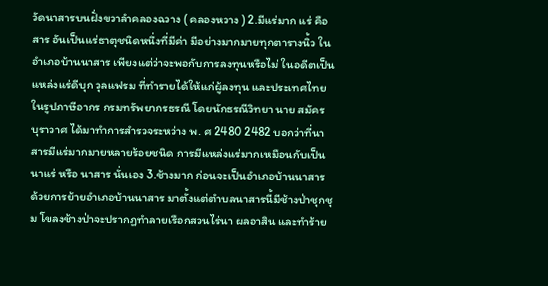วัดนาสารบนฝั่งขวาลำคลองฉวาง ( คลองหวาง ) 2.มีแร่มาก แร่ คือ สาร อันเป็นแร่ธาตุชนิดหนึ่งที่มีค่า มีอย่างมากมายทุกตารางนิ้ว ในอำเภอบ้านนาสาร เพียงแต่ว่าจะพอกับการลงทุนหรือไม่ ในอดีตเป็นแหล่งแร่ดีบุก วุลแฟรม ที่ทำรายได้ให้แก่ผู้ลงทุน และประเทศไทยในรูปภาษีอากร กรมทรัพยากรธรณี โดยนักธรณีวิทยา นาย สมัคร บุราวาศ ได้มาทำการสำรวจระหว่าง พ. ศ 2480 2482 บอกว่าที่นาสารมีแร่มากมายหลายร้อยชนิด การมีแหล่งแร่มากเหมือนกับเป็น นาแร่ หรือ นาสาร นั่นเอง 3.ช้างมาก ก่อนจะเป็นอำเภอบ้านนาสาร ด้วยการย้ายอำเภอบ้านนาสาร มาตั้งแต่ตำบลนาสารนี้มีช้างป่าชุกชุม โขลงช้างป่าจะปรากฏทำลายเรือกสวนไร่นา ผลอาสิน และทำร้าย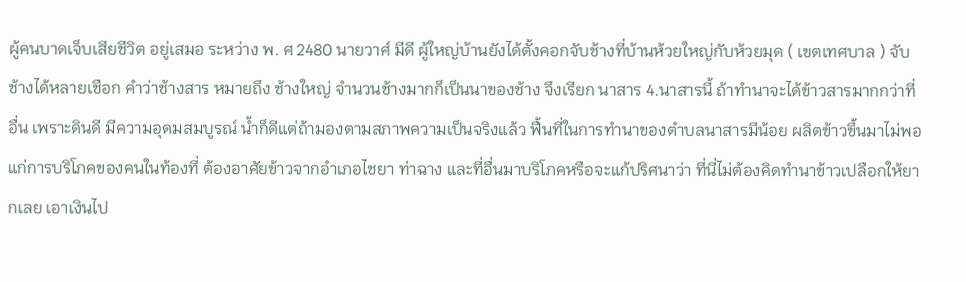ผู้คนบาดเจ็บเสียชีวิต อยู่เสมอ ระหว่าง พ. ศ 2480 นายวาศ์ มีดี ผู้ใหญ่บ้านยังได้ตั้งคอกจับช้างที่บ้านห้วยใหญ่กับห้วยมุด ( เขตเทศบาล ) จับช้างได้หลายเชือก คำว่าช้างสาร หมายถึง ช้างใหญ่ จำนวนช้างมากก็เป็นนาของช้าง จึงเรียก นาสาร 4.นาสารนี้ ถ้าทำนาจะได้ข้าวสารมากกว่าที่อื่น เพราะดินดี มีความอุดมสมบูรณ์ น้ำก็ดีแต่ถ้ามองตามสภาพความเป็นจริงแล้ว ฟื้นที่ในการทำนาของตำบลนาสารมีน้อย ผลิตข้าวขึ้นมาไม่พอแก่การบริโภคของคนในท้องที่ ต้องอาศัยข้าวจากอำเภอไชยา ท่าฉาง และที่อื่นมาบริโภคหรือจะแก้ปริศนาว่า ที่นี่ไม่ต้องคิดทำนาข้าวเปลือกให้ยากเลย เอาเงินไป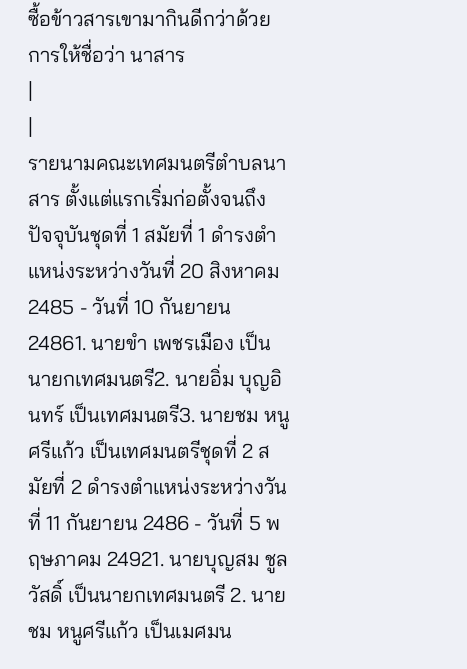ซื้อข้าวสารเขามากินดีกว่าด้วยการให้ชื่อว่า นาสาร
|
|
รายนามคณะเทศมนตรีตำบลนาสาร ตั้งแต่แรกเริ่มก่อตั้งจนถึงปัจจุบันชุดที่ 1 สมัยที่ 1 ดำรงตำแหน่งระหว่างวันที่ 20 สิงหาคม 2485 - วันที่ 10 กันยายน 24861. นายขำ เพชรเมือง เป็นนายกเทศมนตรี2. นายอิ่ม บุญอินทร์ เป็นเทศมนตรี3. นายชม หนูศรีแก้ว เป็นเทศมนตรีชุดที่ 2 สมัยที่ 2 ดำรงตำแหน่งระหว่างวันที่ 11 กันยายน 2486 - วันที่ 5 พฤษภาคม 24921. นายบุญสม ชูลวัสดิ์ เป็นนายกเทศมนตรี 2. นายชม หนูศรีแก้ว เป็นเมศมน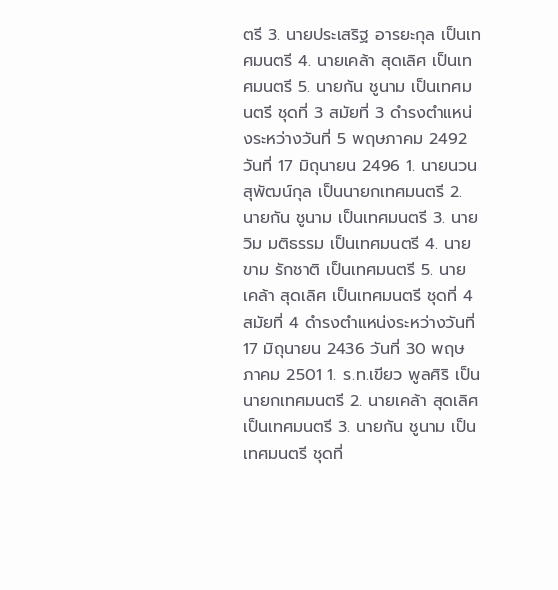ตรี 3. นายประเสริฐ อารยะกุล เป็นเทศมนตรี 4. นายเคล้า สุดเลิศ เป็นเทศมนตรี 5. นายกัน ชูนาม เป็นเทศมนตรี ชุดที่ 3 สมัยที่ 3 ดำรงตำแหน่งระหว่างวันที่ 5 พฤษภาคม 2492 วันที่ 17 มิถุนายน 2496 1. นายนวน สุพัฒน์กุล เป็นนายกเทศมนตรี 2. นายกัน ชูนาม เป็นเทศมนตรี 3. นายวิม มติธรรม เป็นเทศมนตรี 4. นายขาม รักชาติ เป็นเทศมนตรี 5. นายเคล้า สุดเลิศ เป็นเทศมนตรี ชุดที่ 4 สมัยที่ 4 ดำรงตำแหน่งระหว่างวันที่ 17 มิถุนายน 2436 วันที่ 30 พฤษภาคม 2501 1. ร.ท.เขียว พูลศิริ เป็นนายกเทศมนตรี 2. นายเคล้า สุดเลิศ เป็นเทศมนตรี 3. นายกัน ชูนาม เป็นเทศมนตรี ชุดที่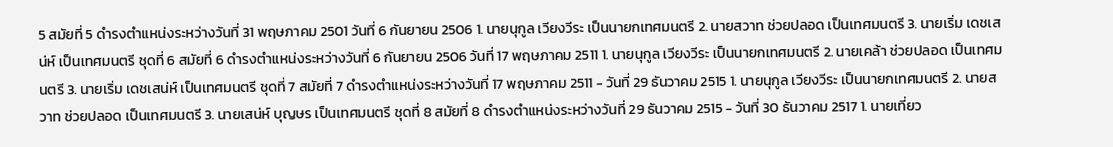5 สมัยที่ 5 ดำรงตำแหน่งระหว่างวันที่ 31 พฤษภาคม 2501 วันที่ 6 กันยายน 2506 1. นายนุกูล เวียงวีระ เป็นนายกเทศมนตรี 2. นายสวาท ช่วยปลอด เป็นเทศมนตรี 3. นายเริ่ม เดชเสน่ห์ เป็นเทศมนตรี ชุดที่ 6 สมัยที่ 6 ดำรงตำแหน่งระหว่างวันที่ 6 กันยายน 2506 วันที่ 17 พฤษภาคม 2511 1. นายนุกูล เวียงวีระ เป็นนายกเทศมนตรี 2. นายเคล้า ช่วยปลอด เป็นเทศมนตรี 3. นายเริ่ม เดชเสน่ห์ เป็นเทศมนตรี ชุดที่ 7 สมัยที่ 7 ดำรงตำแหน่งระหว่างวันที่ 17 พฤษภาคม 2511 - วันที่ 29 ธันวาคม 2515 1. นายนุกูล เวียงวีระ เป็นนายกเทศมนตรี 2. นายสวาท ช่วยปลอด เป็นเทศมนตรี 3. นายเสน่ห์ บุญษร เป็นเทศมนตรี ชุดที่ 8 สมัยที่ 8 ดำรงตำแหน่งระหว่างวันที่ 29 ธันวาคม 2515 - วันที่ 30 ธันวาคม 2517 1. นายเที่ยว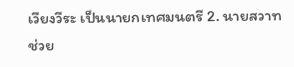เวียงวีระ เป็นนายกเทศมนตรี 2. นายสวาท ช่วย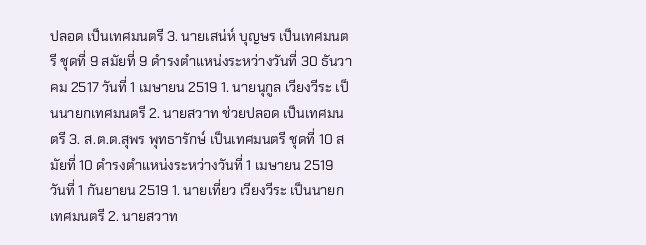ปลอด เป็นเทศมนตรี 3. นายเสน่ห์ บุญษร เป็นเทศมนตรี ชุดที่ 9 สมัยที่ 9 ดำรงตำแหน่งระหว่างวันที่ 30 ธันวาคม 2517 วันที่ 1 เมษายน 2519 1. นายนุกูล เวียงวีระ เป็นนายกเทศมนตรี 2. นายสวาท ช่วยปลอด เป็นเทศมนตรี 3. ส.ต.ต.สุพร พุทธารักษ์ เป็นเทศมนตรี ชุดที่ 10 สมัยที่ 10 ดำรงตำแหน่งระหว่างวันที่ 1 เมษายน 2519 วันที่ 1 กันยายน 2519 1. นายเที่ยว เวียงวีระ เป็นนายกเทศมนตรี 2. นายสวาท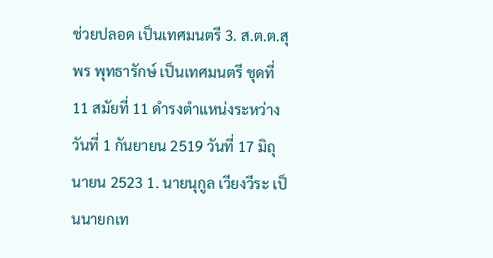ช่วยปลอด เป็นเทศมนตรี 3. ส.ต.ต.สุพร พุทธารักษ์ เป็นเทศมนตรี ชุดที่ 11 สมัยที่ 11 ดำรงตำแหน่งระหว่างวันที่ 1 กันยายน 2519 วันที่ 17 มิถุนายน 2523 1. นายนุกูล เวียงวีระ เป็นนายกเท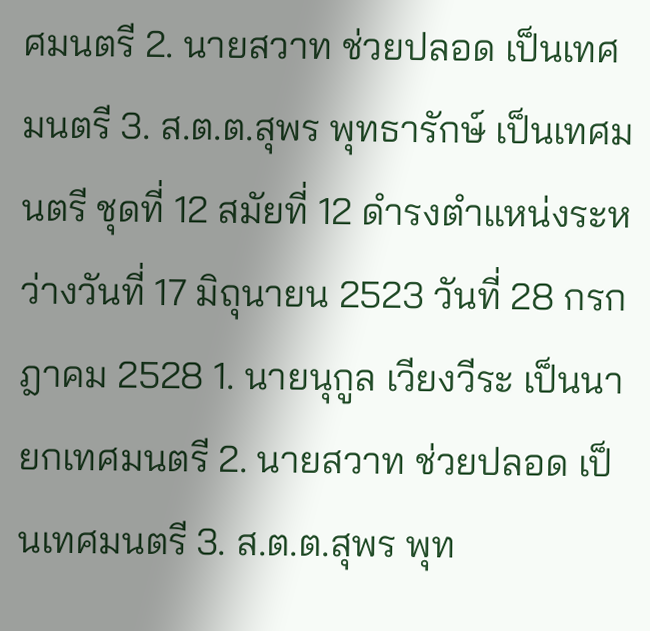ศมนตรี 2. นายสวาท ช่วยปลอด เป็นเทศมนตรี 3. ส.ต.ต.สุพร พุทธารักษ์ เป็นเทศมนตรี ชุดที่ 12 สมัยที่ 12 ดำรงตำแหน่งระหว่างวันที่ 17 มิถุนายน 2523 วันที่ 28 กรกฎาคม 2528 1. นายนุกูล เวียงวีระ เป็นนายกเทศมนตรี 2. นายสวาท ช่วยปลอด เป็นเทศมนตรี 3. ส.ต.ต.สุพร พุท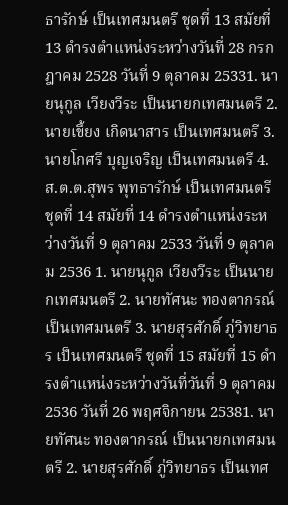ธารักษ์ เป็นเทศมนตรี ชุดที่ 13 สมัยที่ 13 ดำรงตำแหน่งระหว่างวันที่ 28 กรกฎาคม 2528 วันที่ 9 ตุลาคม 25331. นายนุกูล เวียงวีระ เป็นนายกเทศมนตรี 2. นายเขี้ยง เกิดนาสาร เป็นเทศมนตรี 3. นายโกศรี บุญเจริญ เป็นเทศมนตรี 4. ส.ต.ต.สุพร พุทธารักษ์ เป็นเทศมนตรี ชุดที่ 14 สมัยที่ 14 ดำรงตำแหน่งระหว่างวันที่ 9 ตุลาคม 2533 วันที่ 9 ตุลาคม 2536 1. นายนุกูล เวียงวีระ เป็นนายกเทศมนตรี 2. นายทัศนะ ทองตากรณ์ เป็นเทศมนตรี 3. นายสุรศักดิ์ ภู่วิทยาธร เป็นเทศมนตรี ชุดที่ 15 สมัยที่ 15 ดำรงตำแหน่งระหว่างวันที่วันที่ 9 ตุลาคม 2536 วันที่ 26 พฤศจิกายน 25381. นายทัศนะ ทองตากรณ์ เป็นนายกเทศมนตรี 2. นายสุรศักดิ์ ภู่วิทยาธร เป็นเทศ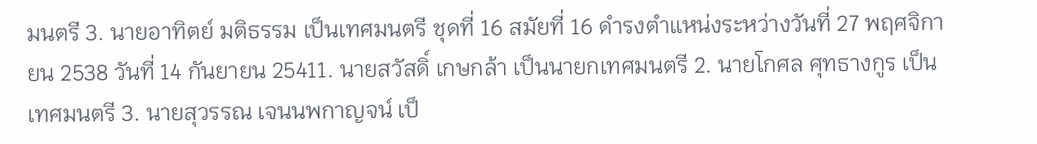มนตรี 3. นายอาทิตย์ มติธรรม เป็นเทศมนตรี ชุดที่ 16 สมัยที่ 16 ดำรงตำแหน่งระหว่างวันที่ 27 พฤศจิกายน 2538 วันที่ 14 กันยายน 25411. นายสวัสดิ์ เกษกล้า เป็นนายกเทศมนตรี 2. นายโกศล ศุทธางกูร เป็นเทศมนตรี 3. นายสุวรรณ เจนนพกาญจน์ เป็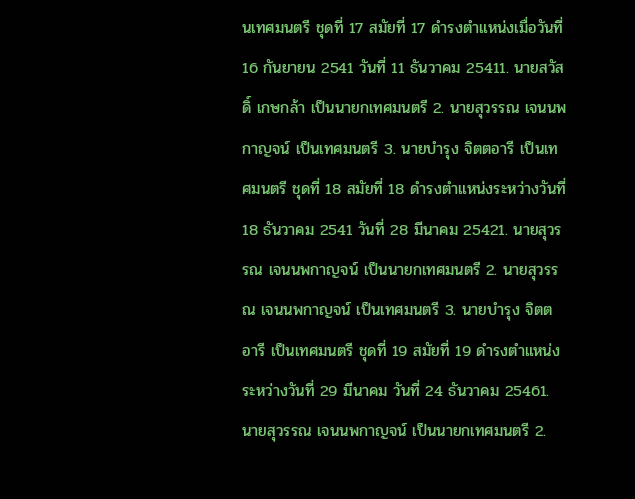นเทศมนตรี ชุดที่ 17 สมัยที่ 17 ดำรงตำแหน่งเมื่อวันที่ 16 กันยายน 2541 วันที่ 11 ธันวาคม 25411. นายสวัสดิ์ เกษกล้า เป็นนายกเทศมนตรี 2. นายสุวรรณ เจนนพกาญจน์ เป็นเทศมนตรี 3. นายบำรุง จิตตอารี เป็นเทศมนตรี ชุดที่ 18 สมัยที่ 18 ดำรงตำแหน่งระหว่างวันที่ 18 ธันวาคม 2541 วันที่ 28 มีนาคม 25421. นายสุวรรณ เจนนพกาญจน์ เป็นนายกเทศมนตรี 2. นายสุวรรณ เจนนพกาญจน์ เป็นเทศมนตรี 3. นายบำรุง จิตตอารี เป็นเทศมนตรี ชุดที่ 19 สมัยที่ 19 ดำรงตำแหน่งระหว่างวันที่ 29 มีนาคม วันที่ 24 ธันวาคม 25461. นายสุวรรณ เจนนพกาญจน์ เป็นนายกเทศมนตรี 2.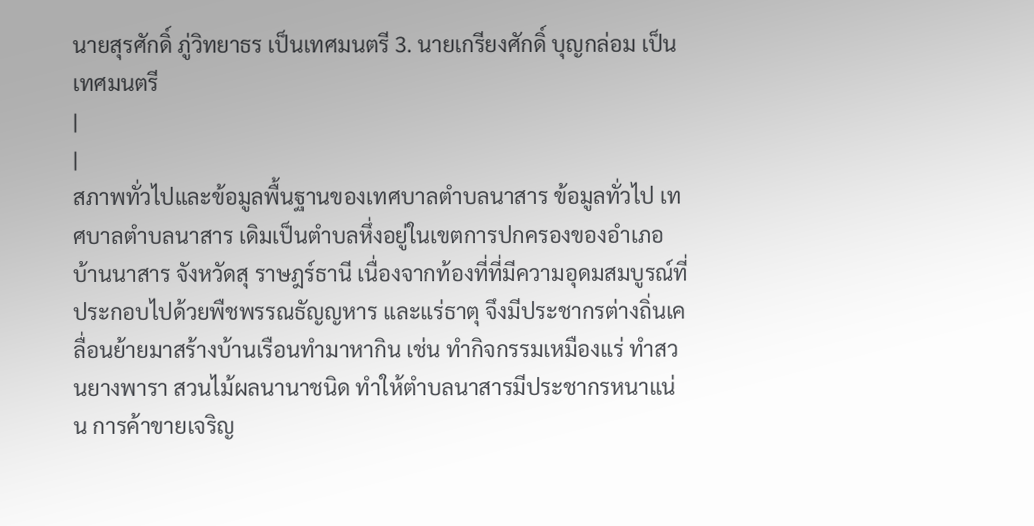นายสุรศักดิ์ ภู่วิทยาธร เป็นเทศมนตรี 3. นายเกรียงศักดิ์ บุญกล่อม เป็นเทศมนตรี
|
|
สภาพทั่วไปและข้อมูลพื้นฐานของเทศบาลตำบลนาสาร ข้อมูลทั่วไป เทศบาลตำบลนาสาร เดิมเป็นตำบลหึ่งอยู่ในเขตการปกครองของอำเภอบ้านนาสาร จังหวัดสุ ราษฎร์ธานี เนื่องจากท้องที่ที่มีความอุดมสมบูรณ์ที่ประกอบไปด้วยพืชพรรณธัญญหาร และแร่ธาตุ จึงมีประชากรต่างถิ่นเคลื่อนย้ายมาสร้างบ้านเรือนทำมาหากิน เช่น ทำกิจกรรมเหมืองแร่ ทำสวนยางพารา สวนไม้ผลนานาชนิด ทำให้ตำบลนาสารมีประชากรหนาแน่น การค้าขายเจริญ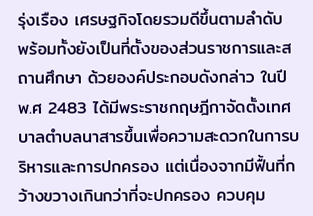รุ่งเรือง เศรษฐกิจโดยรวมดีขึ้นตามลำดับ พร้อมทั้งยังเป็นที่ตั้งของส่วนราชการและสถานศึกษา ด้วยองค์ประกอบดังกล่าว ในปี พ.ศ 2483 ได้มีพระราชกฤษฎีกาจัดตั้งเทศบาลตำบลนาสารขึ้นเพื่อความสะดวกในการบริหารและการปกครอง แต่เนื่องจากมีฟื้นที่กว้างขวางเกินกว่าที่จะปกครอง ควบคุม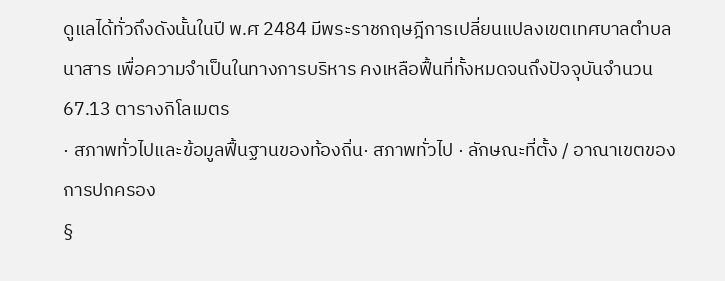ดูแลได้ทั่วถึงดังนั้นในปี พ.ศ 2484 มีพระราชกฤษฎีการเปลี่ยนแปลงเขตเทศบาลตำบลนาสาร เพื่อความจำเป็นในทางการบริหาร คงเหลือฟื้นที่ทั้งหมดจนถึงปัจจุบันจำนวน 67.13 ตารางกิโลเมตร
· สภาพทั่วไปและข้อมูลฟื้นฐานของท้องถิ่น· สภาพทั่วไป · ลักษณะที่ตั้ง / อาณาเขตของการปกครอง
§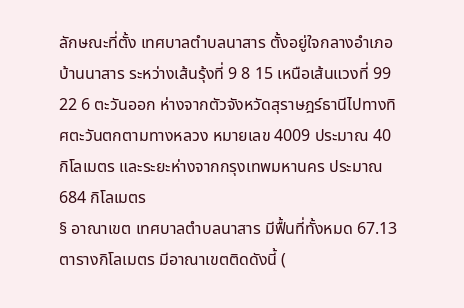ลักษณะที่ตั้ง เทศบาลตำบลนาสาร ตั้งอยู่ใจกลางอำเภอบ้านนาสาร ระหว่างเส้นรุ้งที่ 9 8 15 เหนือเส้นแวงที่ 99 22 6 ตะวันออก ห่างจากตัวจังหวัดสุราษฎร์ธานีไปทางทิศตะวันตกตามทางหลวง หมายเลข 4009 ประมาณ 40 กิโลเมตร และระยะห่างจากกรุงเทพมหานคร ประมาณ 684 กิโลเมตร
§ อาณาเขต เทศบาลตำบลนาสาร มีฟื้นที่ทั้งหมด 67.13 ตารางกิโลเมตร มีอาณาเขตติดดังนี้ (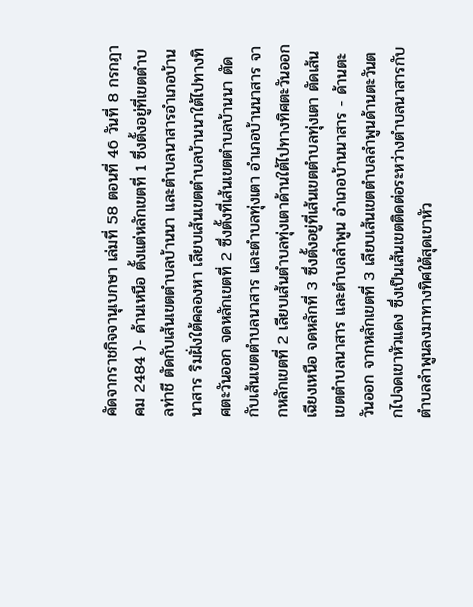คัดจากราชกิจจานุเบกษา เล่มที่ 58 ตอนที่ 46 วันที่ 8 กรกฎาคม 2484 )- ด้านเหนือ ตั้งแต่หลักเขตที่ 1 ซึ่งตั้งอยู่ที่เขตตำบลท่าชี ตัดกับเส้นเขตตำบลบ้านนา และตำบลนาสารอำเภอบ้านนาสาร ริมฝั่งใต้คลองหา เลียบเส้นเขตตำบลบ้านนาใต้ไปทางทิศตะวันออก จดหลักเขตที่ 2 ซึ่งตั้งที่เส้นเขตตำบลบ้านนา ตัดกับเส้นเขตตำบลนาสาร และตำบลทุ่งเตา อำเภอบ้านนาสาร จากหลักเขตที่ 2 เลียบเส้นตำบลทุ่งเตาด้านใต้ไปทางทิศตะวันออกเฉียงเหนือ จดหลักที่ 3 ซึ่งตั้งอยู่ที่เส้นเขตตำบลทุ่งเตา ตัดเส้นเขตตำบลนาสาร และตำบลลำพูน อำเภอบ้านนาสาร - ด้านตะวันออก จากหลักเขตที่ 3 เลียบเส้นเขตตำบลลำพูนด้านตะวันตกไปจดเขาหัวแดง ซึ่งเป็นเส้นเขตติดต่อระหว่างตำบลนาสารกับตำบลลำพูนลงมาทางทิศใต้สุดเขาหัว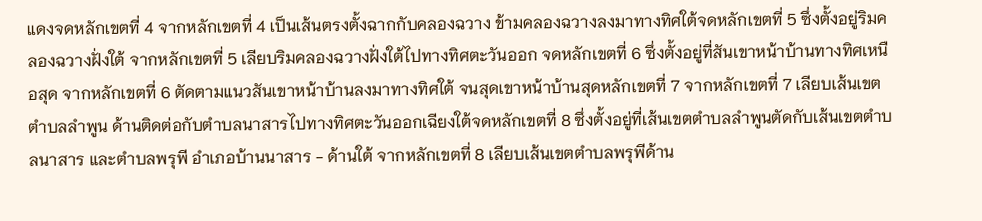แดงจดหลักเขตที่ 4 จากหลักเขตที่ 4 เป็นเส้นตรงตั้งฉากกับคลองฉวาง ข้ามคลองฉวางลงมาทางทิศใต้จดหลักเขตที่ 5 ซึ่งตั้งอยู่ริมคลองฉวางฝั่งใต้ จากหลักเขตที่ 5 เลียบริมคลองฉวางฝั่งใต้ไปทางทิศตะวันออก จดหลักเขตที่ 6 ซึ่งตั้งอยู่ที่สันเขาหน้าบ้านทางทิศเหนือสุด จากหลักเขตที่ 6 ตัดตามแนวสันเขาหน้าบ้านลงมาทางทิศใต้ จนสุดเขาหน้าบ้านสุดหลักเขตที่ 7 จากหลักเขตที่ 7 เลียบเส้นเขตตำบลลำพูน ด้านติดต่อกับตำบลนาสารไปทางทิศตะวันออกเฉียงใต้จดหลักเขตที่ 8 ซึ่งตั้งอยู่ที่เส้นเขตตำบลลำพูนตัดกับเส้นเขตตำบลนาสาร และตำบลพรุพี อำเภอบ้านนาสาร - ด้านใต้ จากหลักเขตที่ 8 เลียบเส้นเขตตำบลพรุพีด้าน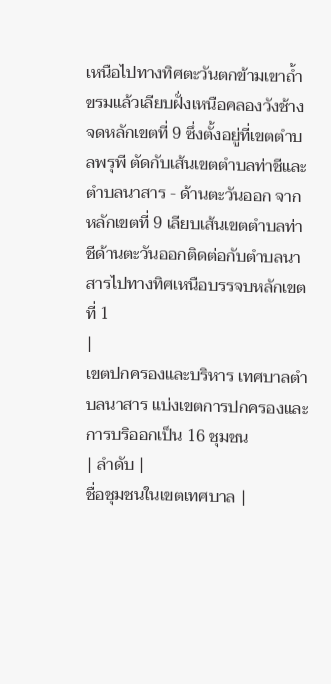เหนือไปทางทิศตะวันตกข้ามเขาถ้ำขรมแล้วเลียบฝั่งเหนือคลองวังช้างจดหลักเขตที่ 9 ซึ่งตั้งอยู่ที่เขตตำบลพรุพี ตัดกับเส้นเขตตำบลท่าชีและตำบลนาสาร - ด้านตะวันออก จากหลักเขตที่ 9 เลียบเส้นเขตตำบลท่าชีด้านตะวันออกติดต่อกับตำบลนาสารไปทางทิศเหนือบรรจบหลักเขตที่ 1
|
เขตปกครองและบริหาร เทศบาลตำบลนาสาร แบ่งเขตการปกครองและการบริออกเป็น 16 ชุมชน
| ลำดับ |
ชื่อชุมชนในเขตเทศบาล |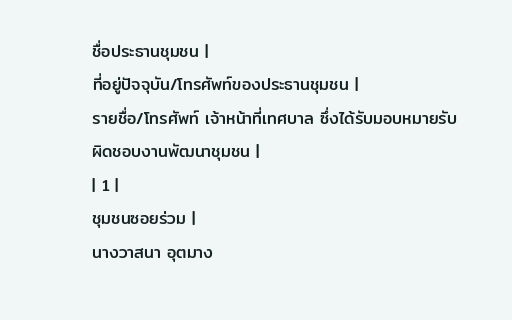ชื่อประธานชุมชน |
ที่อยู่ปัจจุบัน/โทรศัพท์ของประธานชุมชน |
รายชื่อ/โทรศัพท์ เจ้าหน้าที่เทศบาล ซึ่งได้รับมอบหมายรับผิดชอบงานพัฒนาชุมชน |
| 1 |
ชุมชนซอยร่วม |
นางวาสนา อุตมาง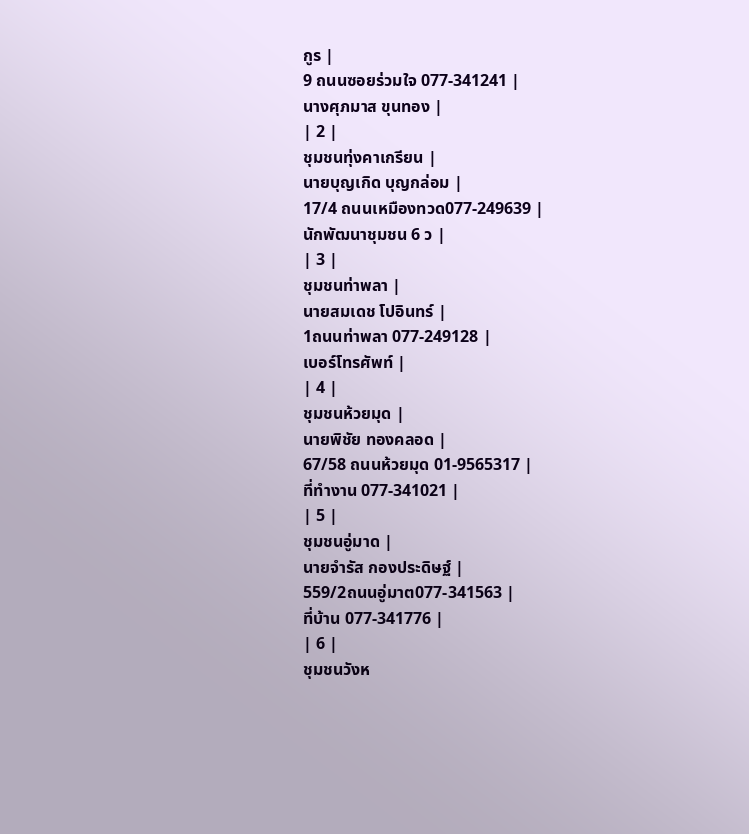กูร |
9 ถนนซอยร่วมใจ 077-341241 |
นางศุภมาส ขุนทอง |
| 2 |
ชุมชนทุ่งคาเกรียน |
นายบุญเกิด บุญกล่อม |
17/4 ถนนเหมืองทวด077-249639 |
นักพัฒนาชุมชน 6 ว |
| 3 |
ชุมชนท่าพลา |
นายสมเดช โปอินทร์ |
1ถนนท่าพลา 077-249128 |
เบอร์โทรศัพท์ |
| 4 |
ชุมชนห้วยมุด |
นายพิชัย ทองคลอด |
67/58 ถนนห้วยมุด 01-9565317 |
ที่ทำงาน 077-341021 |
| 5 |
ชุมชนอู่มาด |
นายจำรัส กองประดิษฐ์ |
559/2ถนนอู่มาต077-341563 |
ที่บ้าน 077-341776 |
| 6 |
ชุมชนวังห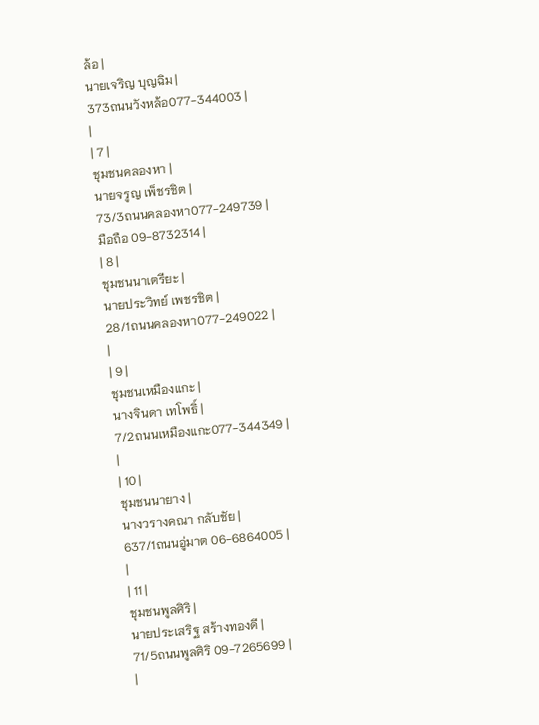ล้อ |
นายเจริญ บุญฉิม |
373ถนนวังหล้อ077-344003 |
|
| 7 |
ชุมชนคลองหา |
นายจรูญ เพ็ชรชิต |
73/3ถนนคลองหา077-249739 |
มือถือ 09-8732314 |
| 8 |
ชุมชนนาเตรียะ |
นายประวิทย์ เพชรชิต |
28/1ถนนคลองหา077-249022 |
|
| 9 |
ชุมชนเหมืองแกะ |
นางจินดา เทโพธิ์ |
7/2ถนนเหมืองแกะ077-344349 |
|
| 10 |
ชุมชนนายาง |
นางวรางคณา กลับชัย |
637/1ถนนอู่มาต 06-6864005 |
|
| 11 |
ชุมชนพูลศิริ |
นายประเสริฐ สร้างทองดี |
71/5ถนนพูลศิริ 09-7265699 |
|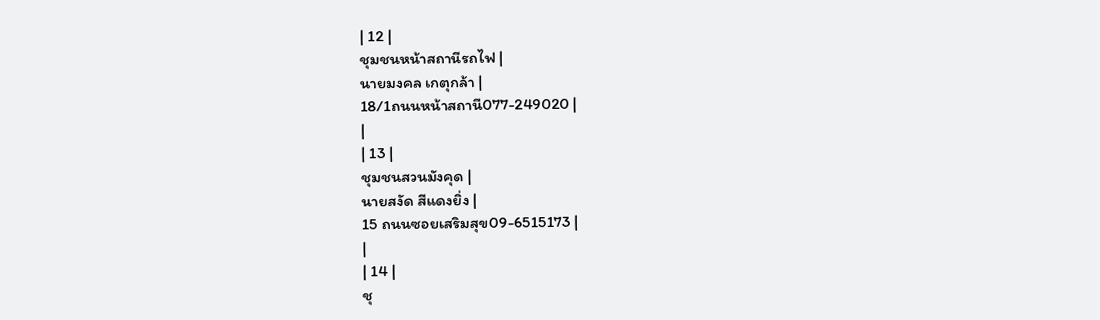| 12 |
ชุมชนหน้าสถานีรถไฟ |
นายมงคล เกตุกล้า |
18/1ถนนหน้าสถานี077-249020 |
|
| 13 |
ชุมชนสวนมังคุด |
นายสงัด สีแดงยิ่ง |
15 ถนนซอยเสริมสุข09-6515173 |
|
| 14 |
ชุ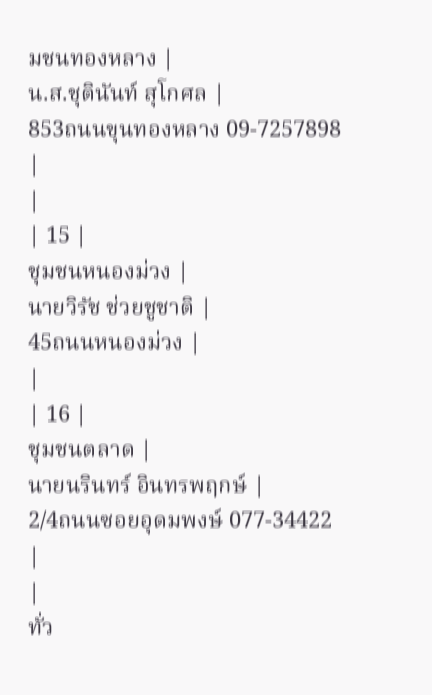มชนทองหลาง |
น.ส.ชุตินันท์ สุโกศล |
853ถนนขุนทองหลาง 09-7257898 |
|
| 15 |
ชุมชนหนองม่วง |
นายวิรัช ช่วยชูชาติ |
45ถนนหนองม่วง |
|
| 16 |
ชุมชนตลาด |
นายนรินทร์ อินทรพฤกษ์ |
2/4ถนนซอยอุดมพงษ์ 077-34422 |
|
ทั่ว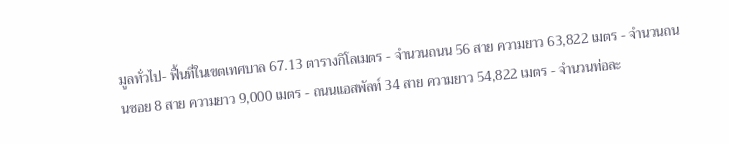มูลทั่วไป- ฟื้นที่ในเขตเทศบาล 67.13 ตารางกิโลเมตร - จำนวนถนน 56 สาย ความยาว 63,822 เมตร - จำนวนถนนซอย 8 สาย ความยาว 9,000 เมตร - ถนนแอสพัลท์ 34 สาย ความยาว 54,822 เมตร - จำนวนท่อละ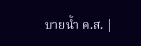บายน้ำ ค.ส. |